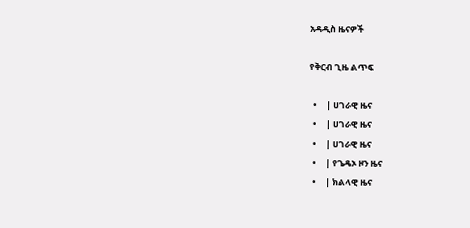አዳዲስ ዜናዎች

የቅርብ ጊዜ ልጥፍ

  •     | ሀገራዊ ዜና
  •     | ሀገራዊ ዜና
  •     | ሀገራዊ ዜና
  •     | የጌዴኦ ዞን ዜና
  •     | ክልላዊ ዜና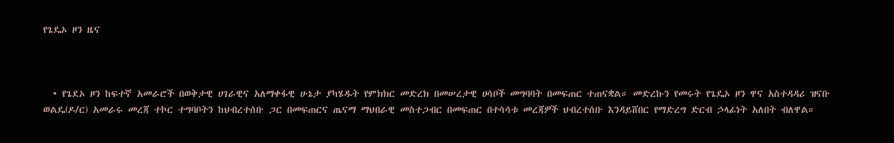የጌዴኦ ዞን ዜና



  • የጌደኦ ዞን ከፍተኛ አመራሮች በወቅታዊ ሀገራዊና አለማቀፋዊ ሁኔታ ያካሄዱት የምክክር መድረክ በመሠረታዊ ሀሳቦች መግባባት በመፍጠር ተጠናቋል። መድረኩን የመሩት የጌዴኦ ዞን ዋና አስተዳዳሪ ዝናቡ ወልዴ(ዶ/ር) አመራሩ መረጃ ተኮር ተግባቦትን ከህብረተሰቡ ጋር በመፍጠርና ጤናማ ማህበራዊ መስተጋብር በመፍጠር በተሳሳቱ መረጃዎች ህብረተሰቡ እንዳይሸበር የማድረግ ድርብ ኃላፊነት አለበት ብለዋል።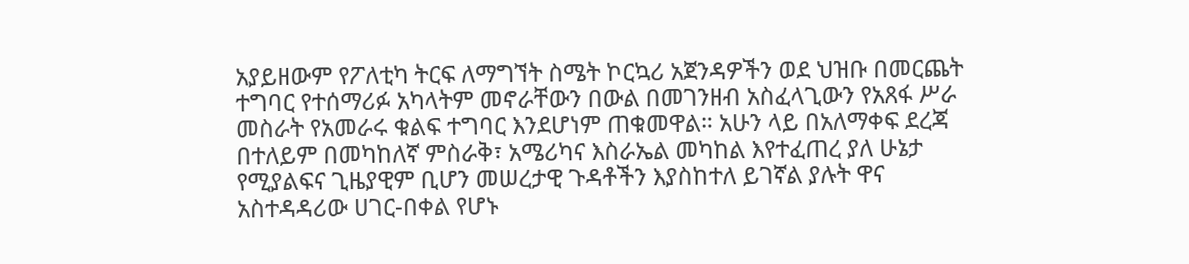አያይዘውም የፖለቲካ ትርፍ ለማግኘት ስሜት ኮርኳሪ አጀንዳዎችን ወደ ህዝቡ በመርጨት ተግባር የተሰማሪፉ አካላትም መኖራቸውን በውል በመገንዘብ አስፈላጊውን የአጸፋ ሥራ መስራት የአመራሩ ቁልፍ ተግባር እንደሆነም ጠቁመዋል። አሁን ላይ በአለማቀፍ ደረጃ በተለይም በመካከለኛ ምስራቅ፣ አሜሪካና እስራኤል መካከል እየተፈጠረ ያለ ሁኔታ የሚያልፍና ጊዜያዊም ቢሆን መሠረታዊ ጉዳቶችን እያስከተለ ይገኛል ያሉት ዋና አስተዳዳሪው ሀገር-በቀል የሆኑ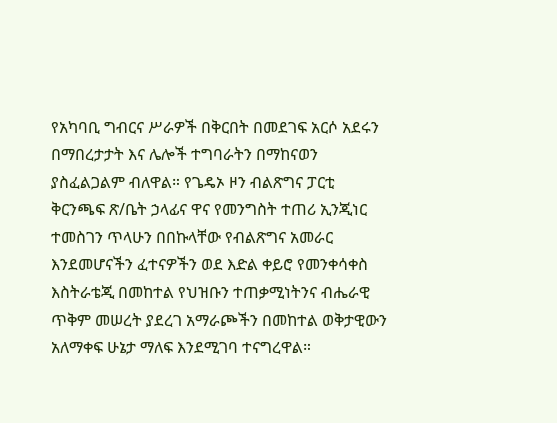የአካባቢ ግብርና ሥራዎች በቅርበት በመደገፍ አርሶ አደሩን በማበረታታት እና ሌሎች ተግባራትን በማከናወን ያስፈልጋልም ብለዋል። የጌዴኦ ዞን ብልጽግና ፓርቲ ቅርንጫፍ ጽ/ቤት ኃላፊና ዋና የመንግስት ተጠሪ ኢንጂነር ተመስገን ጥላሁን በበኩላቸው የብልጽግና አመራር እንደመሆናችን ፈተናዎችን ወደ እድል ቀይሮ የመንቀሳቀስ እስትራቴጂ በመከተል የህዝቡን ተጠቃሚነትንና ብሔራዊ ጥቅም መሠረት ያደረገ አማራጮችን በመከተል ወቅታዊውን አለማቀፍ ሁኔታ ማለፍ እንደሚገባ ተናግረዋል።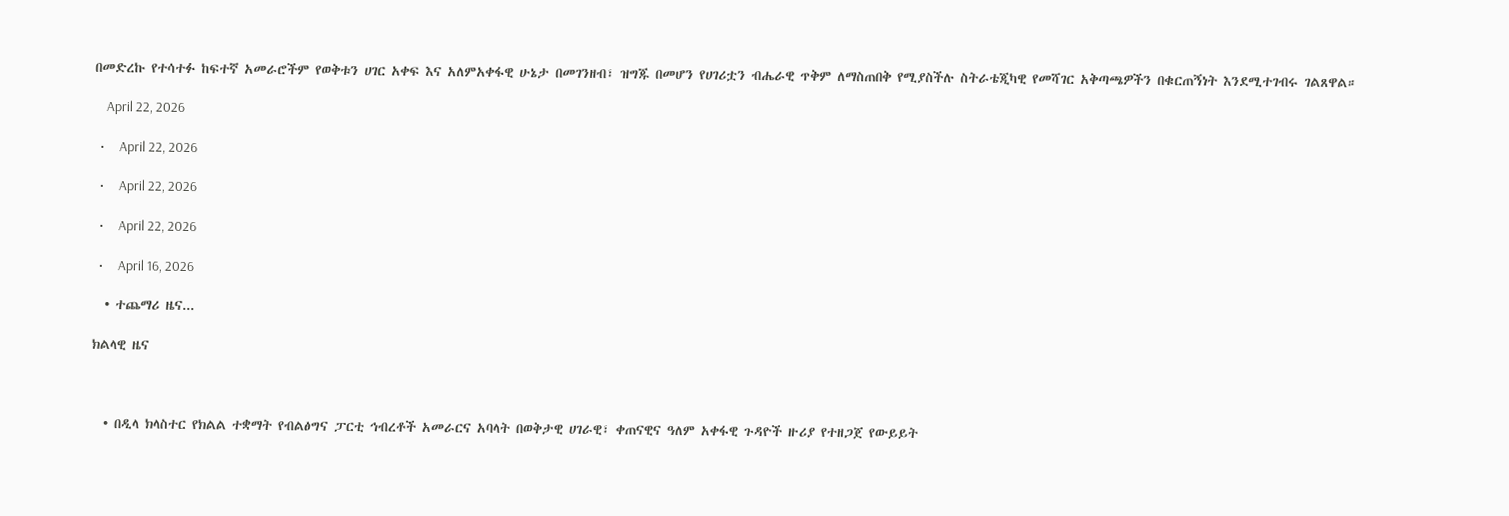በመድረኩ የተሳተፉ ከፍተኛ አመራሮችም የወቅቱን ሀገር አቀፍ እና አለምአቀፋዊ ሁኔታ በመገንዘብ፣ ዝግጁ በመሆን የሀገሪቷን ብሔራዊ ጥቅም ለማስጠበቅ የሚያስችሉ ስትራቴጂካዊ የመሻገር አቅጣጫዎችን በቁርጠኝነት እንደሚተገብሩ ገልጸዋል።

    April 22, 2026

  •     April 22, 2026

  •     April 22, 2026

  •     April 22, 2026

  •     April 16, 2026

  • ተጨማሪ ዜና...

ክልላዊ ዜና



  • በዲላ ክላስተር የክልል ተቋማት የብልፅግና ፓርቲ ኅብረቶች አመራርና አባላት በወቅታዊ ሀገራዊ፣ ቀጠናዊና ዓለም አቀፋዊ ጉዳዮች ዙሪያ የተዘጋጀ የውይይት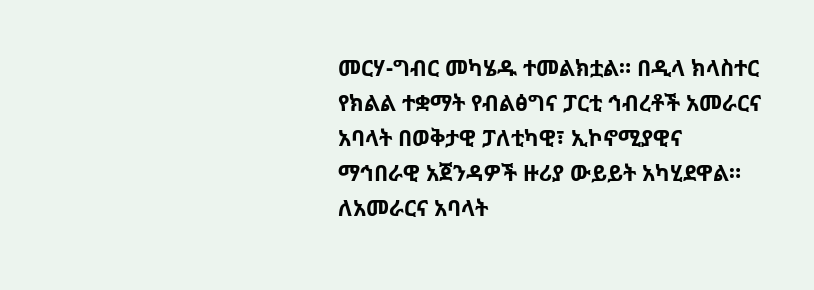መርሃ-ግብር መካሄዱ ተመልክቷል። በዲላ ክላስተር የክልል ተቋማት የብልፅግና ፓርቲ ኅብረቶች አመራርና አባላት በወቅታዊ ፓለቲካዊ፣ ኢኮኖሚያዊና ማኅበራዊ አጀንዳዎች ዙሪያ ውይይት አካሂደዋል። ለአመራርና አባላት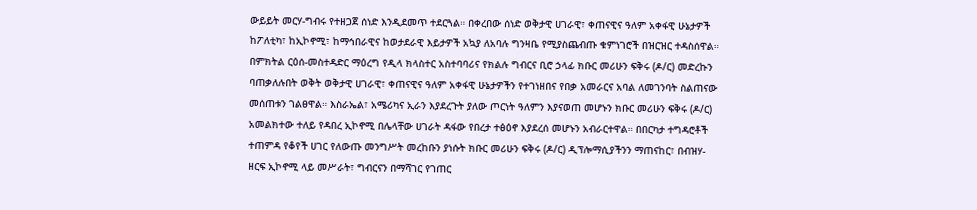ውይይት መርሃ-ግብሩ የተዘጋጀ ሰነድ እንዲደመጥ ተደርጓል። በቀረበው ሰነድ ወቅታዊ ሀገራዊ፣ ቀጠናዊና ዓለም አቀፋዊ ሁኔታዎች ከፖለቲካ፣ ከኢኮኖሚ፣ ከማኅበራዊና ከወታደራዊ እይታዎች አኳያ ለአባሉ ግንዛቤ የሚያስጨብጡ ቁምነገሮች በዝርዝር ተዳስሰዋል። በምክትል ርዕሰ-መስተዳድር ማዕረግ የዲላ ክላስተር አስተባባሪና የክልሉ ግብርና ቢሮ ኃላፊ ክቡር መሪሁን ፍቅሩ (ዶ/ር) መድረኩን ባጠቃለሉበት ወቅት ወቅታዊ ሀገራዊ፣ ቀጠናዊና ዓለም አቀፋዊ ሁኔታዎችን የተገነዘበና የበቃ አመራርና አባል ለመገንባት ስልጠናው መሰጠቱን ገልፀዋል። እስራኤል፣ አሜሪካና ኢራን እያደረጉት ያለው ጦርነት ዓለምን እያናወጠ መሆኑን ክቡር መሪሁን ፍቅሩ (ዶ/ር) አመልክተው ተለይ የዳበረ ኢኮኖሚ በሌላቸው ሀገራት ዳፋው የበረታ ተፅዕኖ እያደረሰ መሆኑን አብራርተዋል። በበርካታ ተግዳሮቶች ተጠምዳ የቆየች ሀገር የለውጡ መንግሥት መረከቡን ያነሱት ክቡር መሪሁን ፍቅሩ (ዶ/ር) ዲፕሎማሲያችንን ማጠናከር፣ በብዝሃ-ዘርፍ ኢኮኖሚ ላይ መሥራት፣ ግብርናን በማሻገር የገጠር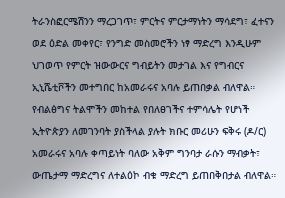ትራንስፎርሜሽንን ማረጋገጥ፣ ምርትና ምርታማነትን ማሳደግ፣ ፈተናን ወደ ዕድል መቀየር፣ የንግድ መስመሮችን ነፃ ማድረግ እንዲሁም ህገወጥ የምርት ዝውውርና ግብይትን መታገል እና የግብርና ኢኒሼቲቮችን መተግበር ከአመራሩና አባሉ ይጠበቃል ብለዋል። የብልፅግና ትልሞችን መከተል የበለፀገችና ተምሳሌት የሆነች ኢትዮጵያን ለመገንባት ያስችላል ያሉት ክቡር መሪሁን ፍቅሩ (ዶ/ር) አመራሩና አባሉ ቀጣይነት ባለው አቅም ግንባታ ራሱን ማብቃት፣ ውጤታማ ማድረግና ለተልዕኮ ብቁ ማድረግ ይጠበቅበታል ብለዋል።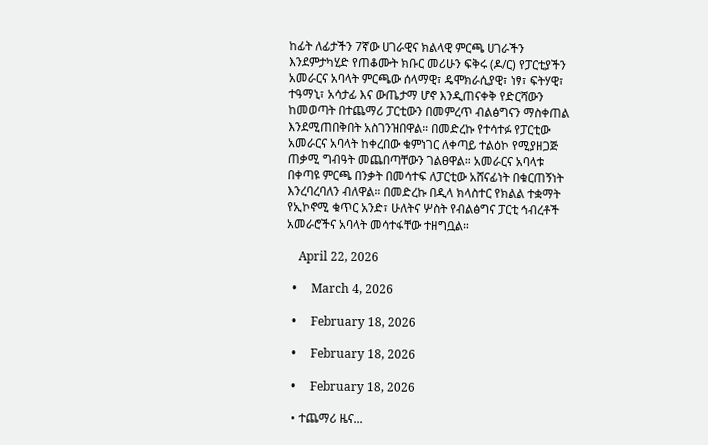ከፊት ለፊታችን 7ኛው ሀገራዊና ክልላዊ ምርጫ ሀገራችን እንደምታካሂድ የጠቆሙት ክቡር መሪሁን ፍቅሩ (ዶ/ር) የፓርቲያችን አመራርና አባላት ምርጫው ሰላማዊ፣ ዴሞክራሲያዊ፣ ነፃ፣ ፍትሃዊ፣ ተዓማኒ፣ አሳታፊ እና ውጤታማ ሆኖ እንዲጠናቀቅ የድርሻውን ከመወጣት በተጨማሪ ፓርቲውን በመምረጥ ብልፅግናን ማስቀጠል እንደሚጠበቅበት አስገንዝበዋል። በመድረኩ የተሳተፉ የፓርቲው አመራርና አባላት ከቀረበው ቁምነገር ለቀጣይ ተልዕኮ የሚያዘጋጅ ጠቃሚ ግብዓት መጨበጣቸውን ገልፀዋል። አመራርና አባላቱ በቀጣዩ ምርጫ በንቃት በመሳተፍ ለፓርቲው አሸናፊነት በቁርጠኝነት እንረባረባለን ብለዋል። በመድረኩ በዲላ ክላስተር የክልል ተቋማት የኢኮኖሚ ቁጥር አንድ፣ ሁለትና ሦስት የብልፅግና ፓርቲ ኅብረቶች አመራሮችና አባላት መሳተፋቸው ተዘግቧል።

    April 22, 2026

  •     March 4, 2026

  •     February 18, 2026

  •     February 18, 2026

  •     February 18, 2026

  • ተጨማሪ ዜና...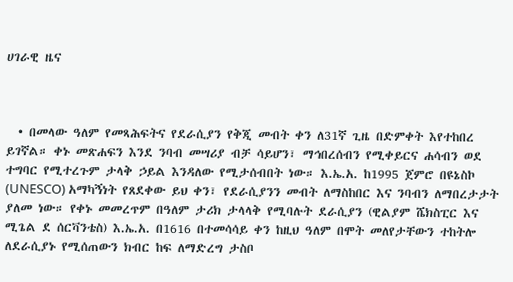ሀገራዊ ዜና



  • በመላው ዓለም የመጻሕፍትና የደራሲያን የቅጂ መብት ቀን ለ31ኛ ጊዜ በድምቀት እየተከበረ ይገኛል። ቀኑ መጽሐፍን እንደ ንባብ መሣሪያ ብቻ ሳይሆን፣ ማኅበረሰብን የሚቀይርና ሐሳብን ወደ ተግባር የሚተረጉም ታላቅ ኃይል እንዳለው የሚታሰብበት ነው። እ.ኤ.አ. ከ1995 ጀምሮ በዩኔስኮ (UNESCO) አማካኝነት የጸደቀው ይህ ቀን፣ የደራሲያንን መብት ለማስከበር እና ንባብን ለማበረታታት ያለመ ነው። የቀኑ መመረጥም በዓለም ታሪክ ታላላቅ የሚባሉት ደራሲያን (ዊልያም ሼክስፒር እና ሚጌል ደ ሰርቫንቴስ) እ.ኤ.አ. በ1616 በተመሳሳይ ቀን ከዚህ ዓለም በሞት መለየታቸውን ተከትሎ ለደራሲያኑ የሚሰጠውን ክብር ከፍ ለማድረግ ታስቦ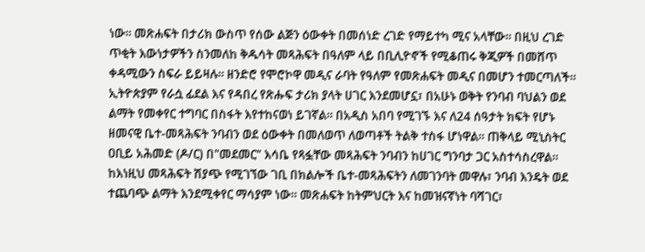ነው። መጽሐፍት በታሪክ ውስጥ የሰው ልጅን ዕውቀት በመሰነድ ረገድ የማይተካ ሚና አላቸው። በዚህ ረገድ ጥቂት እውነታዎችን ስንመለከ ቅዱሳት መጻሕፍት በዓለም ላይ በቢሊዮኖች የሚቆጠሩ ቅጂዎች በመሸጥ ቀዳሚውን ስፍራ ይይዛሉ። ዘንድሮ የሞሮኮዋ መዲና ራባት የዓለም የመጽሐፍት መዲና በመሆን ተመርጣለች። ኢትዮጵያም የራሷ ፊደል እና የዳበረ የጽሑፍ ታሪክ ያላት ሀገር እንደመሆኗ፣ በአሁኑ ወቅት የንባብ ባህልን ወደ ልማት የመቀየር ተግባር በስፋት እየተከናወነ ይገኛል። በአዲስ አበባ የሚገኙ እና ለ24 ሰዓታት ክፍት የሆኑ ዘመናዊ ቤተ-መጻሕፍት ንባብን ወደ ዕውቀት በመለወጥ ለወጣቶች ትልቅ ተስፋ ሆነዋል። ጠቅላይ ሚኒስትር ዐቢይ አሕመድ (ዶ/ር) በ"መደመር" እሳቤ የጻፏቸው መጻሕፍት ንባብን ከሀገር ግንባታ ጋር አስተሳስረዋል። ከእነዚህ መጻሕፍት ሽያጭ የሚገኘው ገቢ በክልሎች ቤተ-መጻሕፍትን ለመገንባት መዋሉ፣ ንባብ እንዴት ወደ ተጨባጭ ልማት እንደሚቀየር ማሳያም ነው። መጽሐፍት ከትምህርት እና ከመዝናኛነት ባሻገር፣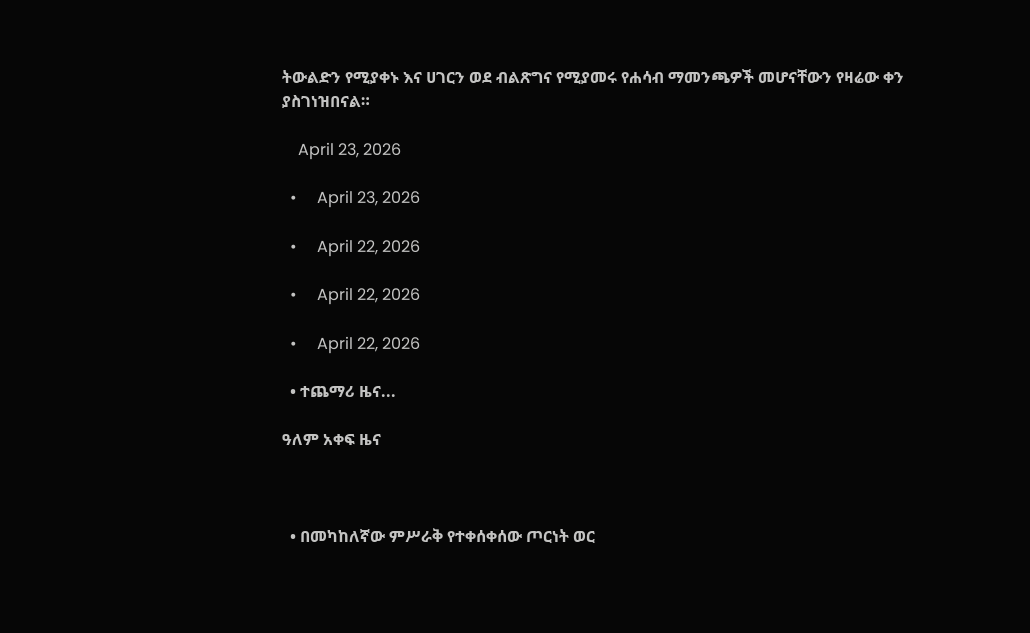ትውልድን የሚያቀኑ እና ሀገርን ወደ ብልጽግና የሚያመሩ የሐሳብ ማመንጫዎች መሆናቸውን የዛሬው ቀን ያስገነዝበናል።

    April 23, 2026

  •     April 23, 2026

  •     April 22, 2026

  •     April 22, 2026

  •     April 22, 2026

  • ተጨማሪ ዜና...

ዓለም አቀፍ ዜና



  • በመካከለኛው ምሥራቅ የተቀሰቀሰው ጦርነት ወር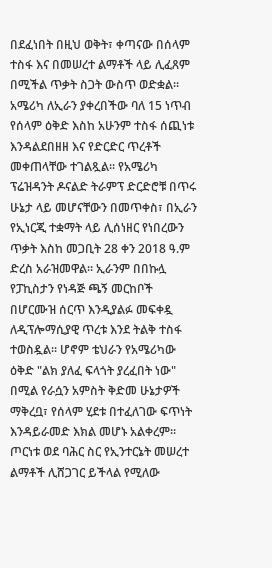በደፈነበት በዚህ ወቅት፣ ቀጣናው በሰላም ተስፋ እና በመሠረተ ልማቶች ላይ ሊፈጸም በሚችል ጥቃት ስጋት ውስጥ ወድቋል፡፡ አሜሪካ ለኢራን ያቀረበችው ባለ 15 ነጥብ የሰላም ዕቅድ እስከ አሁንም ተስፋ ሰጪነቱ እንዳልደበዘዘ እና የድርድር ጥረቶች መቀጠላቸው ተገልጿል፡፡ የአሜሪካ ፕሬዝዳንት ዶናልድ ትራምፕ ድርድሮቹ በጥሩ ሁኔታ ላይ መሆናቸውን በመጥቀስ፣ በኢራን የኢነርጂ ተቋማት ላይ ሊሰነዘር የነበረውን ጥቃት እስከ መጋቢት 28 ቀን 2018 ዓ.ም ድረስ አራዝመዋል፡፡ ኢራንም በበኩሏ የፓኪስታን የነዳጅ ጫኝ መርከቦች በሆርሙዝ ሰርጥ እንዲያልፉ መፍቀዷ ለዲፕሎማሲያዊ ጥረቱ እንደ ትልቅ ተስፋ ተወስዷል፡፡ ሆኖም ቴህራን የአሜሪካው ዕቅድ "ልክ ያለፈ ፍላጎት ያረፈበት ነው" በሚል የራሷን አምስት ቅድመ ሁኔታዎች ማቅረቧ፣ የሰላም ሂደቱ በተፈለገው ፍጥነት እንዳይራመድ እክል መሆኑ አልቀረም፡፡ ጦርነቱ ወደ ባሕር ስር የኢንተርኔት መሠረተ ልማቶች ሊሸጋገር ይችላል የሚለው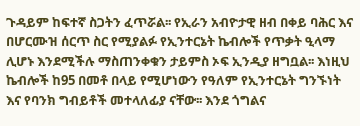ጉዳይም ከፍተኛ ስጋትን ፈጥሯል፡፡ የኢራን አብዮታዊ ዘብ በቀይ ባሕር እና በሆርሙዝ ሰርጥ ስር የሚያልፉ የኢንተርኔት ኬብሎች የጥቃት ዒላማ ሊሆኑ እንደሚችሉ ማስጠንቀቁን ታይምስ ኦፍ ኢንዲያ ዘግቧል፡፡ እነዚህ ኬብሎች ከ95 በመቶ በላይ የሚሆነውን የዓለም የኢንተርኔት ግንኙነት እና የባንክ ግብይቶች መተላለፊያ ናቸው፡፡ እንደ ጎግልና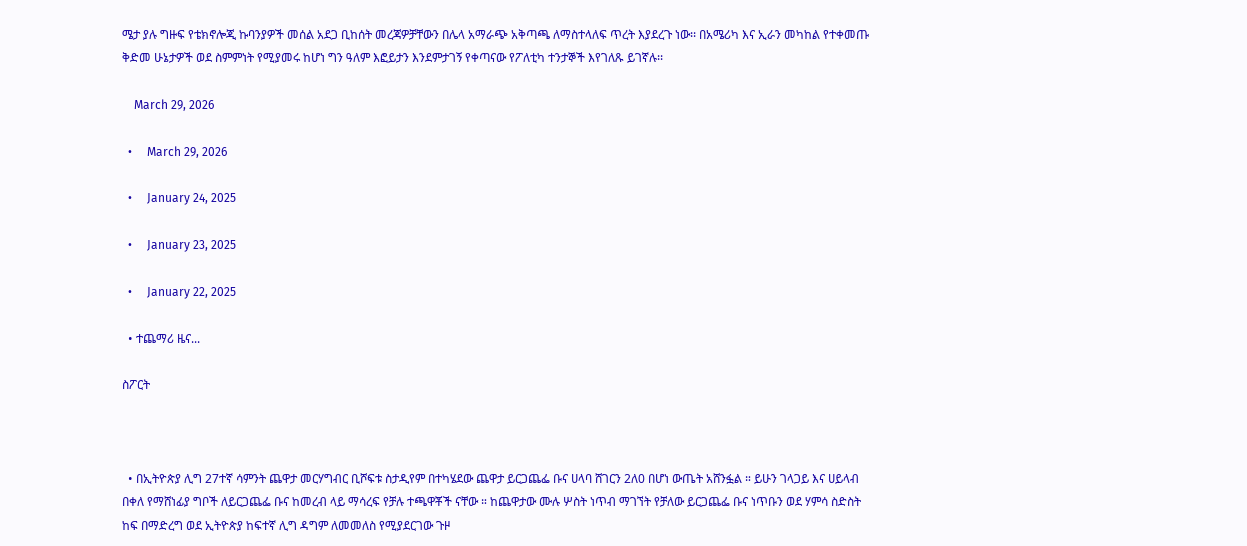ሜታ ያሉ ግዙፍ የቴክኖሎጂ ኩባንያዎች መሰል አደጋ ቢከሰት መረጃዎቻቸውን በሌላ አማራጭ አቅጣጫ ለማስተላለፍ ጥረት እያደረጉ ነው፡፡ በአሜሪካ እና ኢራን መካከል የተቀመጡ ቅድመ ሁኔታዎች ወደ ስምምነት የሚያመሩ ከሆነ ግን ዓለም እፎይታን እንደምታገኝ የቀጣናው የፖለቲካ ተንታኞች እየገለጹ ይገኛሉ፡፡

    March 29, 2026

  •     March 29, 2026

  •     January 24, 2025

  •     January 23, 2025

  •     January 22, 2025

  • ተጨማሪ ዜና...

ስፖርት



  • በኢትዮጵያ ሊግ 27ተኛ ሳምንት ጨዋታ መርሃግብር ቢሾፍቱ ስታዲየም በተካሄደው ጨዋታ ይርጋጨፌ ቡና ሀላባ ሸገርን 2ለ0 በሆነ ውጤት አሸንፏል ። ይሁን ገላጋይ እና ሀይላብ በቀለ የማሸነፊያ ግቦች ለይርጋጨፌ ቡና ከመረብ ላይ ማሳረፍ የቻሉ ተጫዋቾች ናቸው ። ከጨዋታው ሙሉ ሦስት ነጥብ ማገኘት የቻለው ይርጋጨፌ ቡና ነጥቡን ወደ ሃምሳ ስድስት ከፍ በማድረግ ወደ ኢትዮጵያ ከፍተኛ ሊግ ዳግም ለመመለስ የሚያደርገው ጉዞ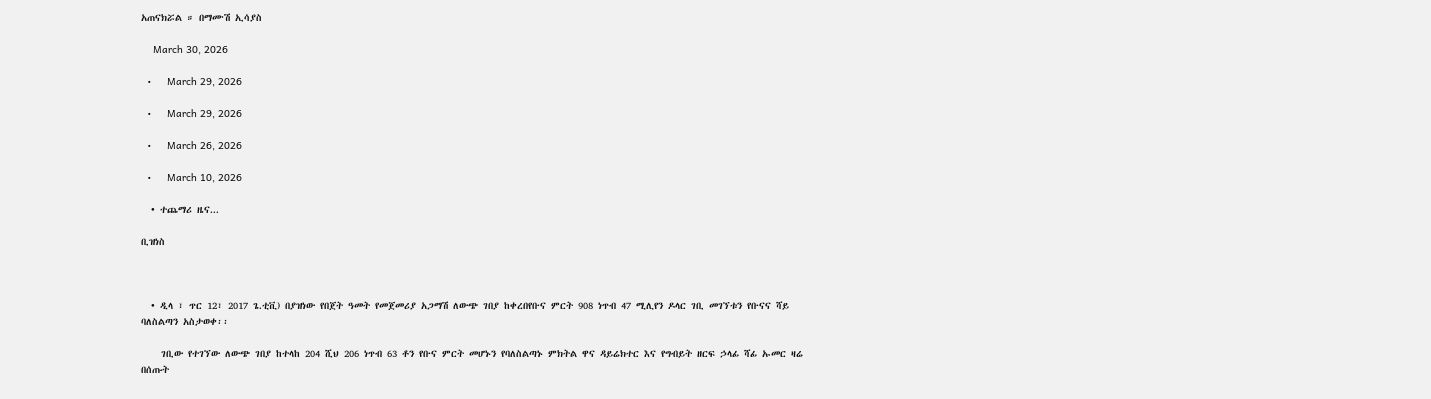አጠናክሯል ። በማሙሽ ኢሳያስ

    March 30, 2026

  •     March 29, 2026

  •     March 29, 2026

  •     March 26, 2026

  •     March 10, 2026

  • ተጨማሪ ዜና...

ቢዝነስ



  • ዲላ ፣ ጥር 12፣ 2017 ጌ.ቲቪ) በያዝነው የበጀት ዓመት የመጀመሪያ አጋማሽ ለውጭ ገበያ ከቀረበየቡና ምርት 908 ነጥብ 47 ሚሊየን ዶላር ገቢ መገኘቱን የቡናና ሻይ ባለስልጣን አስታወቀ፡፡

    ገቢው የተገኘው ለውጭ ገበያ ከተላከ 204 ሺህ 206 ነጥብ 63 ቶን የቡና ምርት መሆኑን የባለስልጣኑ ምክትል ዋና ዳይሬክተር እና የግብይት ዘርፍ ኃላፊ ሻፊ ኡመር ዛሬ በሰጡት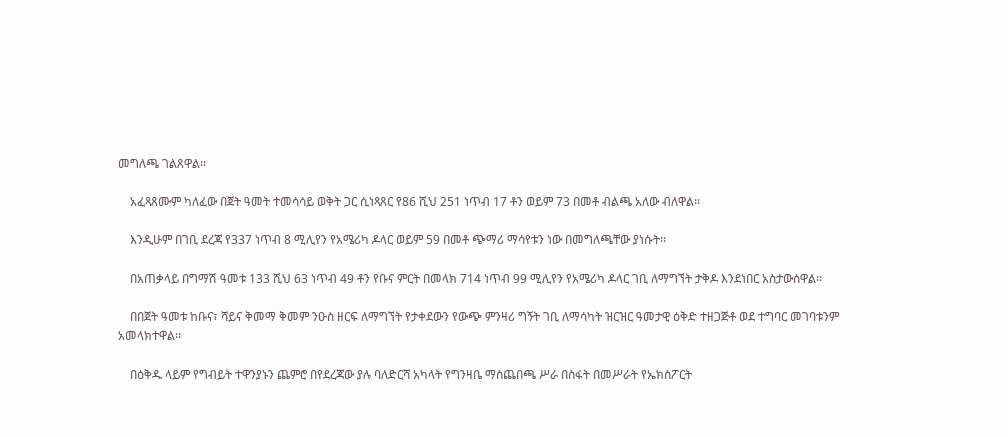መግለጫ ገልጸዋል፡፡

    አፈጻጸሙም ካለፈው በጀት ዓመት ተመሳሳይ ወቅት ጋር ሲነጻጸር የ86 ሺህ 251 ነጥብ 17 ቶን ወይም 73 በመቶ ብልጫ አለው ብለዋል፡፡

    እንዲሁም በገቢ ደረጃ የ337 ነጥብ 8 ሚሊየን የአሜሪካ ዶላር ወይም 59 በመቶ ጭማሪ ማሳየቱን ነው በመግለጫቸው ያነሱት፡፡

    በአጠቃላይ በግማሽ ዓመቱ 133 ሺህ 63 ነጥብ 49 ቶን የቡና ምርት በመላክ 714 ነጥብ 99 ሚሊየን የአሜሪካ ዶላር ገቢ ለማግኘት ታቅዶ እንደነበር አስታውሰዋል፡፡

    በበጀት ዓመቱ ከቡና፣ ሻይና ቅመማ ቅመም ንዑስ ዘርፍ ለማግኘት የታቀደውን የውጭ ምንዛሪ ግኝት ገቢ ለማሳካት ዝርዝር ዓመታዊ ዕቅድ ተዘጋጅቶ ወደ ተግባር መገባቱንም አመላክተዋል፡፡

    በዕቅዱ ላይም የግብይት ተዋንያኑን ጨምሮ በየደረጃው ያሉ ባለድርሻ አካላት የግንዛቤ ማስጨበጫ ሥራ በስፋት በመሥራት የኤክስፖርት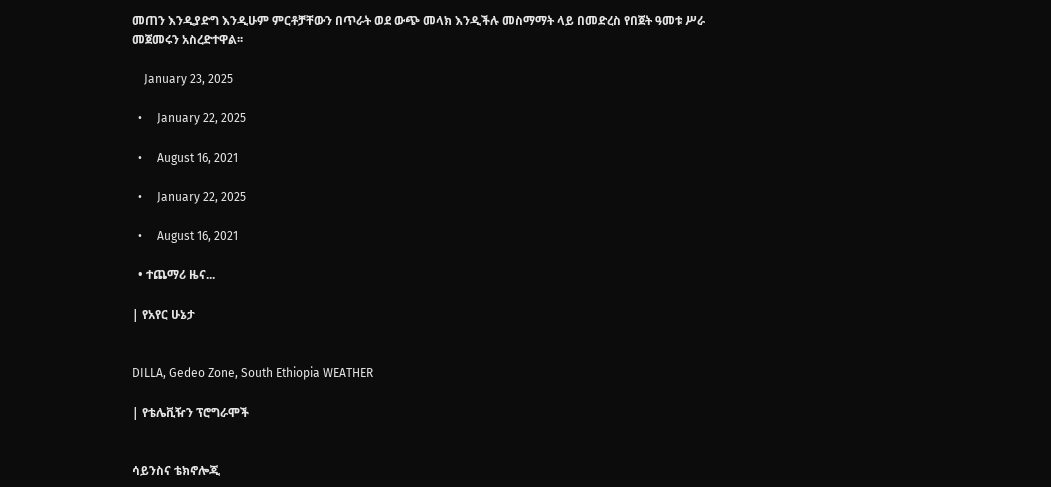መጠን እንዲያድግ እንዲሁም ምርቶቻቸውን በጥራት ወደ ውጭ መላክ እንዲችሉ መስማማት ላይ በመድረስ የበጀት ዓመቱ ሥራ መጀመሩን አስረድተዋል፡፡

    January 23, 2025

  •     January 22, 2025

  •     August 16, 2021

  •     January 22, 2025

  •     August 16, 2021

  • ተጨማሪ ዜና...

| የአየር ሁኔታ


DILLA, Gedeo Zone, South Ethiopia WEATHER

| የቴሌቪዥን ፕሮግራሞች


ሳይንስና ቴክኖሎጂ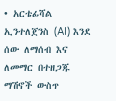• አርቴፊሻል ኢንተለጀንስ (AI) እንደ ሰው ለማሰብ እና ለመማር በተዘጋጁ ማሽኖች ውስጥ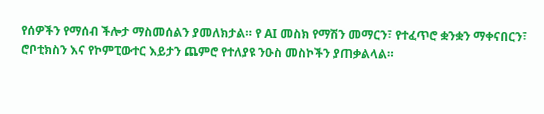የሰዎችን የማሰብ ችሎታ ማስመሰልን ያመለክታል። የ AI መስክ የማሽን መማርን፣ የተፈጥሮ ቋንቋን ማቀናበርን፣ ሮቦቲክስን እና የኮምፒውተር እይታን ጨምሮ የተለያዩ ንዑስ መስኮችን ያጠቃልላል።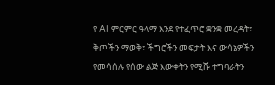የ AI ምርምር ዓላማ እንደ የተፈጥሮ ቋንቋ መረዳት፣ ቅጦችን ማወቅ፣ ችግሮችን መፍታት እና ውሳኔዎችን የመሳሰሉ የሰው ልጅ እውቀትን የሚሹ ተግባራትን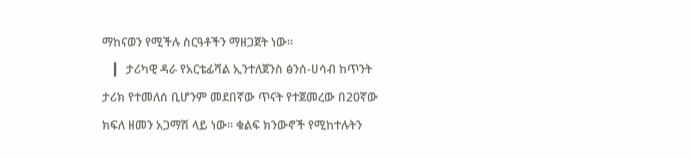ማከናወን የሚችሉ ስርዓቶችን ማዘጋጀት ነው።
    ▎ ታሪካዊ ዳራ የአርቴፊሻል ኢንተለጀንስ ፅንሰ-ሀሳብ ከጥንት ታሪክ የተመለሰ ቢሆንም መደበኛው ጥናት የተጀመረው በ20ኛው ክፍለ ዘመን አጋማሽ ላይ ነው። ቁልፍ ክንውኖች የሚከተሉትን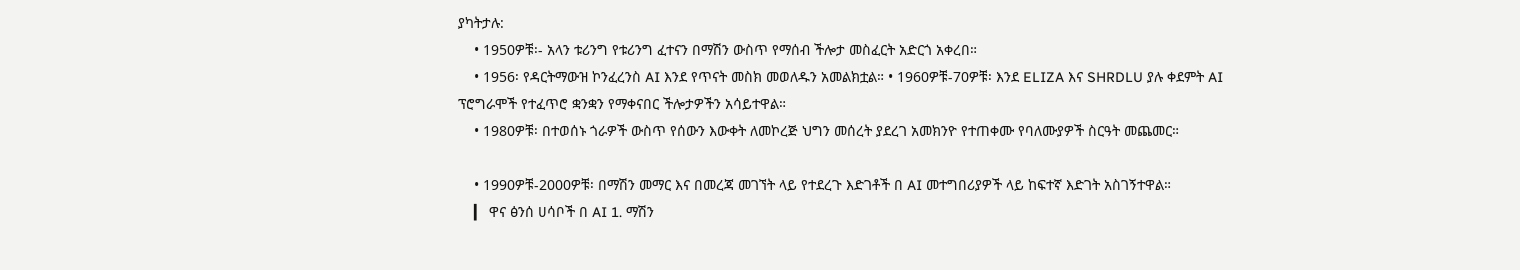ያካትታሉ:
    • 1950ዎቹ፡- አላን ቱሪንግ የቱሪንግ ፈተናን በማሽን ውስጥ የማሰብ ችሎታ መስፈርት አድርጎ አቀረበ።
    • 1956፡ የዳርትማውዝ ኮንፈረንስ AI እንደ የጥናት መስክ መወለዱን አመልክቷል። • 1960ዎቹ-70ዎቹ፡ እንደ ELIZA እና SHRDLU ያሉ ቀደምት AI ፕሮግራሞች የተፈጥሮ ቋንቋን የማቀናበር ችሎታዎችን አሳይተዋል።
    • 1980ዎቹ፡ በተወሰኑ ጎራዎች ውስጥ የሰውን እውቀት ለመኮረጅ ህግን መሰረት ያደረገ አመክንዮ የተጠቀሙ የባለሙያዎች ስርዓት መጨመር።

    • 1990ዎቹ-2000ዎቹ፡ በማሽን መማር እና በመረጃ መገኘት ላይ የተደረጉ እድገቶች በ AI መተግበሪያዎች ላይ ከፍተኛ እድገት አስገኝተዋል።
    ▎ ዋና ፅንሰ ሀሳቦች በ AI 1. ማሽን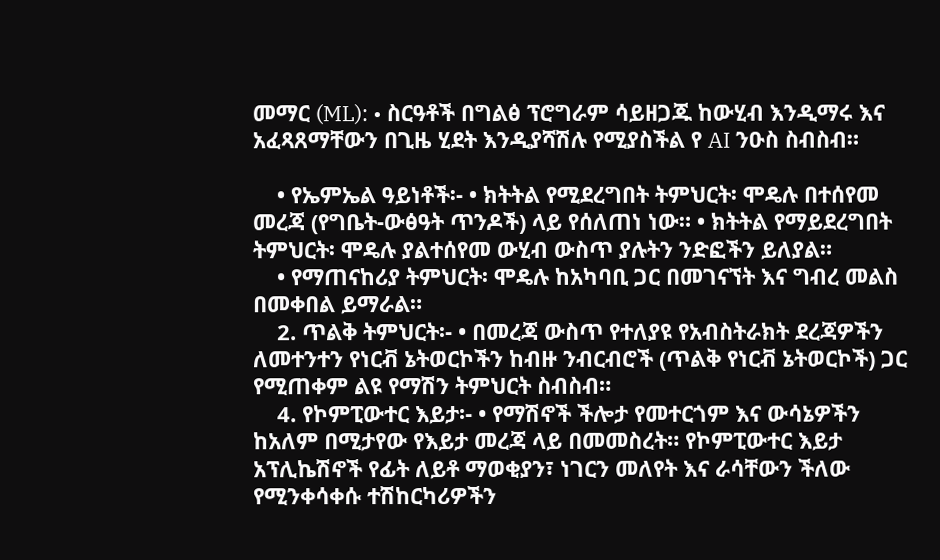መማር (ML): • ስርዓቶች በግልፅ ፕሮግራም ሳይዘጋጁ ከውሂብ እንዲማሩ እና አፈጻጸማቸውን በጊዜ ሂደት እንዲያሻሽሉ የሚያስችል የ AI ንዑስ ስብስብ።

    • የኤምኤል ዓይነቶች፡- • ክትትል የሚደረግበት ትምህርት፡ ሞዴሉ በተሰየመ መረጃ (የግቤት-ውፅዓት ጥንዶች) ላይ የሰለጠነ ነው። • ክትትል የማይደረግበት ትምህርት፡ ሞዴሉ ያልተሰየመ ውሂብ ውስጥ ያሉትን ንድፎችን ይለያል።
    • የማጠናከሪያ ትምህርት፡ ሞዴሉ ከአካባቢ ጋር በመገናኘት እና ግብረ መልስ በመቀበል ይማራል።
    2. ጥልቅ ትምህርት፡- • በመረጃ ውስጥ የተለያዩ የአብስትራክት ደረጃዎችን ለመተንተን የነርቭ ኔትወርኮችን ከብዙ ንብርብሮች (ጥልቅ የነርቭ ኔትወርኮች) ጋር የሚጠቀም ልዩ የማሽን ትምህርት ስብስብ።
    4. የኮምፒውተር እይታ፡- • የማሽኖች ችሎታ የመተርጎም እና ውሳኔዎችን ከአለም በሚታየው የእይታ መረጃ ላይ በመመስረት። የኮምፒውተር እይታ አፕሊኬሽኖች የፊት ለይቶ ማወቂያን፣ ነገርን መለየት እና ራሳቸውን ችለው የሚንቀሳቀሱ ተሽከርካሪዎችን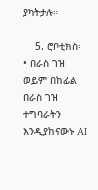ያካትታሉ።

    5. ሮቦቲክስ፡ • በራስ ገዝ ወይም በከፊል በራስ ገዝ ተግባራትን እንዲያከናውኑ AI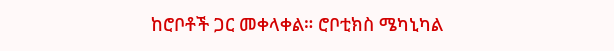ከሮቦቶች ጋር መቀላቀል። ሮቦቲክስ ሜካኒካል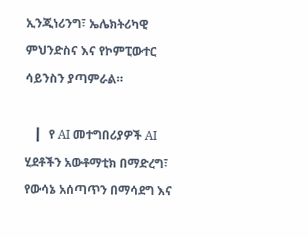ኢንጂነሪንግ፣ ኤሌክትሪካዊ ምህንድስና እና የኮምፒውተር ሳይንስን ያጣምራል።

    ▎ የ AI መተግበሪያዎች AI ሂደቶችን አውቶማቲክ በማድረግ፣ የውሳኔ አሰጣጥን በማሳደግ እና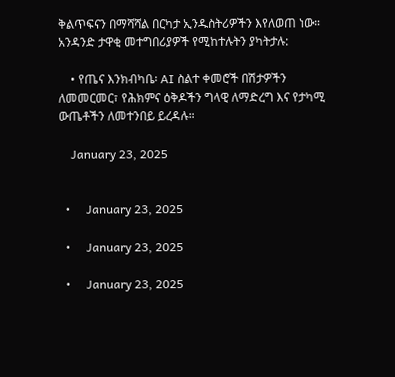ቅልጥፍናን በማሻሻል በርካታ ኢንዱስትሪዎችን እየለወጠ ነው። አንዳንድ ታዋቂ መተግበሪያዎች የሚከተሉትን ያካትታሉ:

    • የጤና እንክብካቤ፡ AI ስልተ ቀመሮች በሽታዎችን ለመመርመር፣ የሕክምና ዕቅዶችን ግላዊ ለማድረግ እና የታካሚ ውጤቶችን ለመተንበይ ይረዳሉ።

    January 23, 2025


  •     January 23, 2025

  •     January 23, 2025

  •     January 23, 2025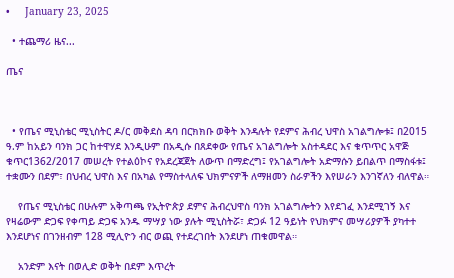•     January 23, 2025

  • ተጨማሪ ዜና...

ጤና



  • የጤና ሚኒስቴር ሚኒስትር ዶ/ር መቅደስ ዳባ በርክክቡ ወቅት እንዳሉት የደምና ሕብረ ህዋስ አገልግሎቱ፤ በ2015 ዓ.ም ከአይን ባንክ ጋር ከተዋሃደ እንዲሁም በአዲሱ በጸደቀው የጤና አገልግሎት አስተዳደር እና ቁጥጥር አዋጅ ቁጥር1362/2017 መሠረት የተልዕኮና የአደረጃጀት ለውጥ በማድረግ፤ የአገልግሎት አድማሱን ይበልጥ በማስፋቱ፤ ተቋሙን በደም፣ በህብረ ህዋስ እና በአካል የማስተላለፍ ህክምናዎች ለማዘመን ስራዎችን እየሠራን እንገኛለን ብለዋል።

    የጤና ሚኒስቴር በሁሉም አቅጣጫ የኢትዮጵያ ደምና ሕብረህዋስ ባንክ አገልግሎትን እየደገፈ እንደሚገኝ እና የዛሬውም ድጋፍ የቀጣይ ድጋፍ አንዱ ማሣያ ነው ያሉት ሚኒስትሯ፣ ድጋፉ 12 ዓይነት የህክምና መሣሪያዎች ያካተተ እንደሆነና በገንዘብም 128 ሚሊዮን ብር ወጪ የተደረገበት እንደሆነ ጠቁመዋል።

    አንድም እናት በወሊድ ወቅት በደም እጥረት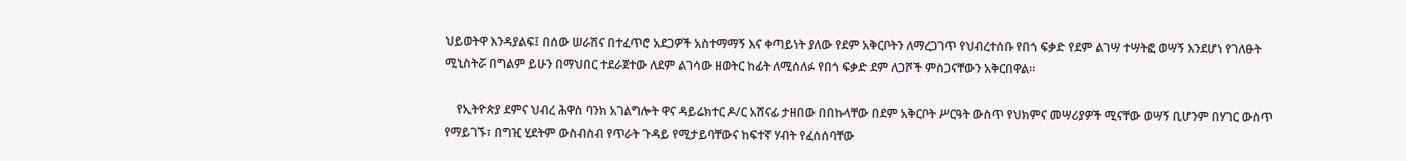ህይወትዋ እንዳያልፍ፤ በሰው ሠራሽና በተፈጥሮ አደጋዎች አስተማማኝ እና ቀጣይነት ያለው የደም አቅርቦትን ለማረጋገጥ የህብረተሰቡ የበጎ ፍቃድ የደም ልገሣ ተሣትፎ ወሣኝ እንደሆነ የገለፁት ሚኒስትሯ በግልም ይሁን በማህበር ተደራጀተው ለደም ልገሳው ዘወትር ከፊት ለሚሰለፉ የበጎ ፍቃድ ደም ለጋሾች ምስጋናቸውን አቅርበዋል።

    የኢትዮጵያ ደምና ህብረ ሕዋስ ባንክ አገልግሎት ዋና ዳይሬክተር ዶ/ር አሸናፊ ታዘበው በበኩላቸው በደም አቅርቦት ሥርዓት ውስጥ የህክምና መሣሪያዎች ሚናቸው ወሣኝ ቢሆንም በሃገር ውስጥ የማይገኙ፣ በግዢ ሂደትም ውስብስብ የጥራት ጉዳይ የሚታይባቸውና ከፍተኛ ሃብት የፈሰሰባቸው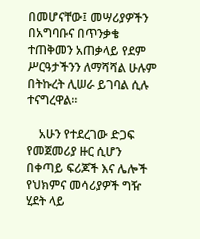በመሆናቸው፤ መሣሪያዎችን በአግባቡና በጥንቃቄ ተጠቅመን አጠቃላይ የደም ሥርዓታችንን ለማሻሻል ሁሉም በትኩረት ሊሠራ ይገባል ሲሉ ተናግረዋል።

    አሁን የተደረገው ድጋፍ የመጀመሪያ ዙር ሲሆን በቀጣይ ፍሪጆች እና ሌሎች የህክምና መሳሪያዎች ግዥ ሂደት ላይ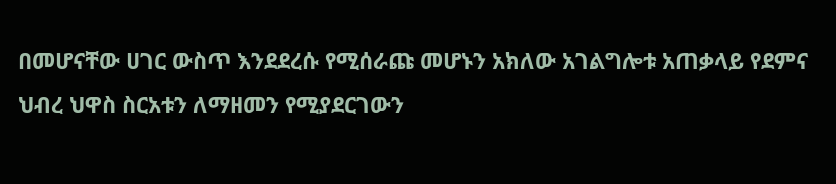በመሆናቸው ሀገር ውስጥ እንደደረሱ የሚሰራጩ መሆኑን አክለው አገልግሎቱ አጠቃላይ የደምና ህብረ ህዋስ ስርአቱን ለማዘመን የሚያደርገውን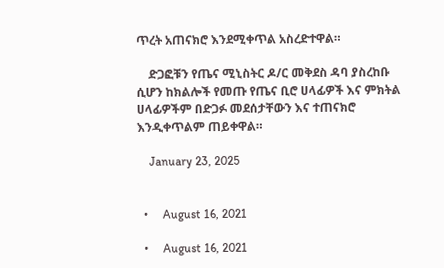ጥረት አጠናክሮ እንደሚቀጥል አስረድተዋል።

    ድጋፎቹን የጤና ሚኒስትር ዶ/ር መቅደስ ዳባ ያስረከቡ ሲሆን ከክልሎች የመጡ የጤና ቢሮ ሀላፊዎች እና ምክትል ሀላፊዎችም በድጋፉ መደሰታቸውን እና ተጠናክሮ እንዲቀጥልም ጠይቀዋል።

    January 23, 2025


  •     August 16, 2021

  •     August 16, 2021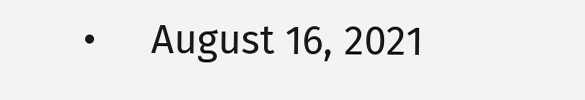•     August 16, 2021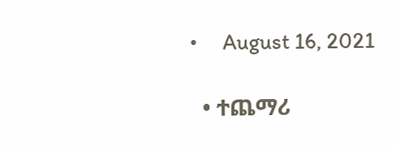•     August 16, 2021

  • ተጨማሪ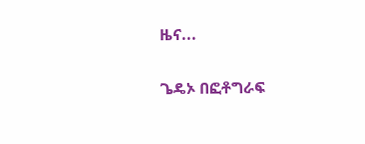ዜና...

ጌዴኦ በፎቶግራፍ